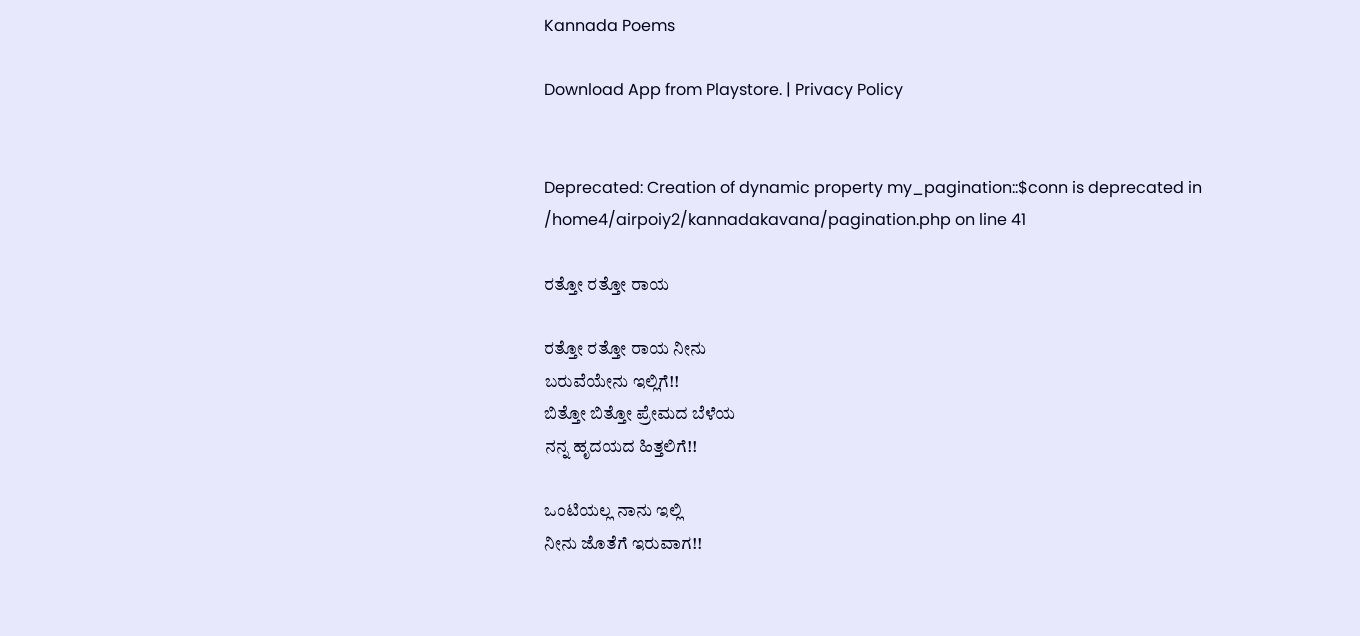Kannada Poems

Download App from Playstore. | Privacy Policy


Deprecated: Creation of dynamic property my_pagination::$conn is deprecated in /home4/airpoiy2/kannadakavana/pagination.php on line 41

ರತ್ತೋ ರತ್ತೋ ರಾಯ

ರತ್ತೋ ರತ್ತೋ ರಾಯ ನೀನು
ಬರುವೆಯೇನು ಇಲ್ಲಿಗೆ!!
ಬಿತ್ತೋ ಬಿತ್ತೋ ಪ್ರೇಮದ ಬೆಳೆಯ
ನನ್ನ ಹೃದಯದ ಹಿತ್ತಲಿಗೆ!!

ಒಂಟಿಯಲ್ಲ ನಾನು ಇಲ್ಲಿ
ನೀನು ಜೊತೆಗೆ ಇರುವಾಗ!!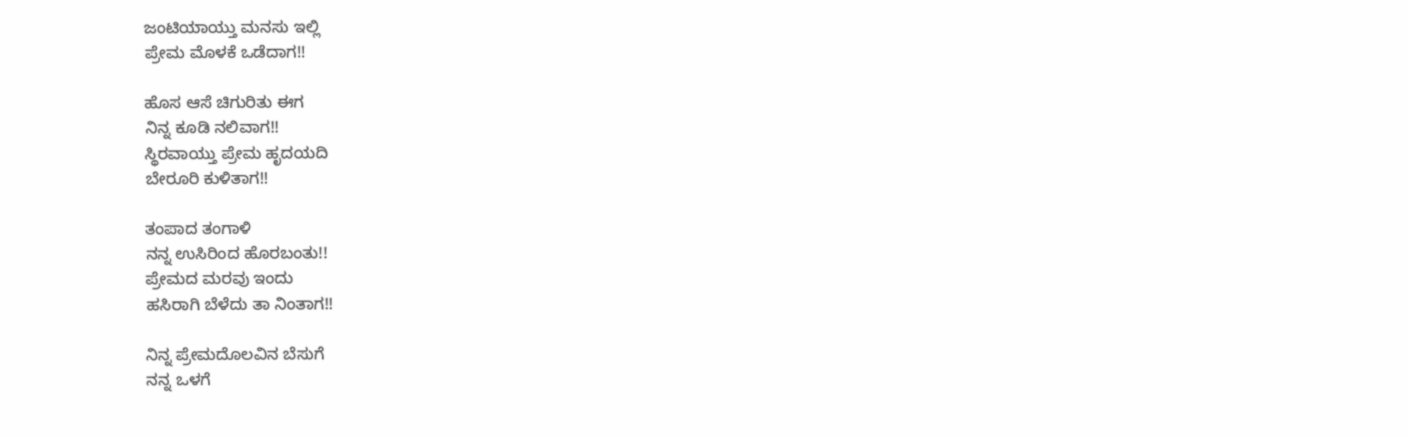ಜಂಟಿಯಾಯ್ತು ಮನಸು ಇಲ್ಲಿ
ಪ್ರೇಮ ಮೊಳಕೆ ಒಡೆದಾಗ!!

ಹೊಸ ಆಸೆ ಚಿಗುರಿತು ಈಗ
ನಿನ್ನ ಕೂಡಿ ನಲಿವಾಗ!!
ಸ್ಥಿರವಾಯ್ತು ಪ್ರೇಮ ಹೃದಯದಿ
ಬೇರೂರಿ ಕುಳಿತಾಗ!!

ತಂಪಾದ ತಂಗಾಳಿ
ನನ್ನ ಉಸಿರಿಂದ ಹೊರಬಂತು!!
ಪ್ರೇಮದ ಮರವು ಇಂದು
ಹಸಿರಾಗಿ ಬೆಳೆದು ತಾ ನಿಂತಾಗ!!

ನಿನ್ನ ಪ್ರೇಮದೊಲವಿನ ಬೆಸುಗೆ
ನನ್ನ ಒಳಗೆ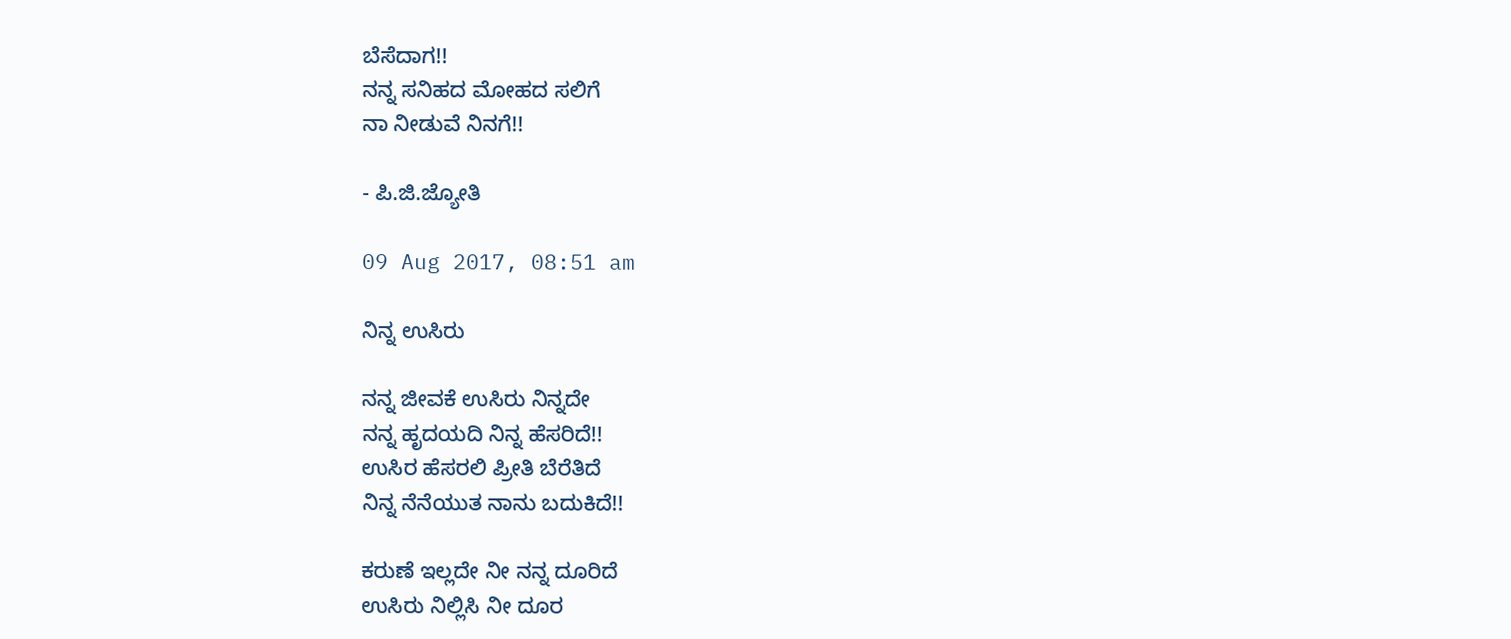ಬೆಸೆದಾಗ!!
ನನ್ನ ಸನಿಹದ ಮೋಹದ ಸಲಿಗೆ
ನಾ ನೀಡುವೆ ನಿನಗೆ!!

- ಪಿ.ಜಿ.ಜ್ಯೋತಿ

09 Aug 2017, 08:51 am

ನಿನ್ನ ಉಸಿರು

ನನ್ನ ಜೀವಕೆ ಉಸಿರು ನಿನ್ನದೇ
ನನ್ನ ಹೃದಯದಿ‌ ನಿನ್ನ ಹೆಸರಿದೆ!!
ಉಸಿರ‌ ಹೆಸರಲಿ ಪ್ರೀತಿ ಬೆರೆತಿದೆ
ನಿನ್ನ ನೆನೆಯುತ ನಾನು ಬದುಕಿದೆ!!

ಕರುಣೆ ಇಲ್ಲದೇ ನೀ ನನ್ನ ದೂರಿದೆ
ಉಸಿರು ನಿಲ್ಲಿಸಿ ನೀ ದೂರ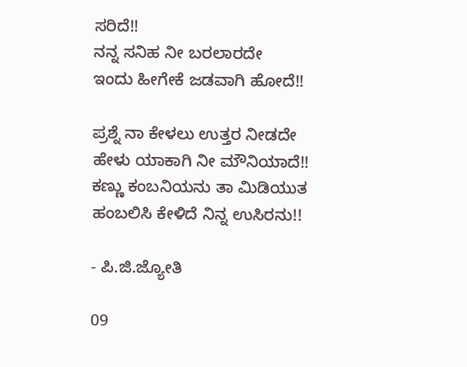ಸರಿದೆ!!
ನನ್ನ ಸನಿಹ ನೀ ಬರಲಾರದೇ
ಇಂದು ಹೀಗೇಕೆ ಜಡವಾಗಿ ಹೋದೆ!!

ಪ್ರಶ್ನೆ ನಾ ಕೇಳಲು ಉತ್ತರ ನೀಡದೇ
ಹೇಳು ಯಾಕಾಗಿ ನೀ ಮೌನಿಯಾದೆ!!
ಕಣ್ಣು ಕಂ‌ಬ‌ನಿಯನು ತಾ ಮಿಡಿಯುತ
ಹಂಬಲಿಸಿ ಕೇಳಿದೆ ನಿನ್ನ ಉಸಿರನು!!

- ಪಿ.ಜಿ.ಜ್ಯೋತಿ

09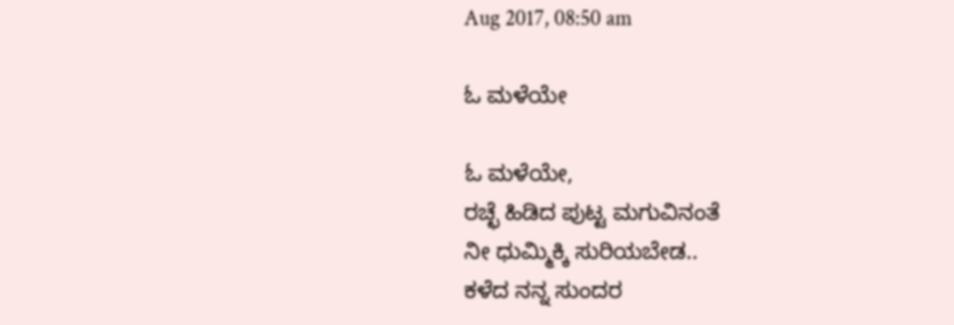Aug 2017, 08:50 am

ಓ ಮಳೆಯೇ

ಓ ಮಳೆಯೇ,
ರಚ್ಛೆ ಹಿಡಿದ ಪುಟ್ಟ ಮಗುವಿನಂತೆ
ನೀ ಧುಮ್ಮಿಕ್ಕಿ ಸುರಿಯಬೇಡ..
ಕಳೆದ ನನ್ನ ಸುಂದರ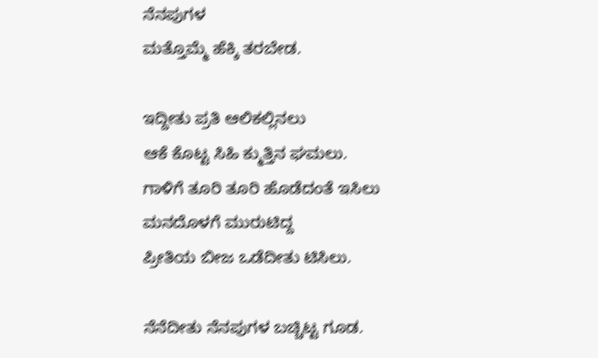ನೆನಪುಗಳ
ಮತ್ತೊಮ್ಮೆ ಹೆಕ್ಕಿ ತರಬೇಡ.

ಇದ್ದೀತು ಪ್ರತಿ ಆಲಿಕಲ್ಲಿನಲು
ಆಕೆ ಕೊಟ್ಟ ಸಿಹಿ ಕ್ಮುತ್ತಿನ ಘಮಲು.
ಗಾಳಿಗೆ ತೂರಿ ತೂರಿ ಹೊಡೆದಂತೆ ಇಸಿಲು
ಮನದೊಳಗೆ ಮುರುಟಿದ್ದ
ಪ್ರೀತಿಯ ಬೀಜ ಒಡೆದೀತು ಟಿಸಿಲು.

ನೆನೆದೀತು ನೆನಪುಗಳ ಬಚ್ಚಿಟ್ಟ ಗೂಡ.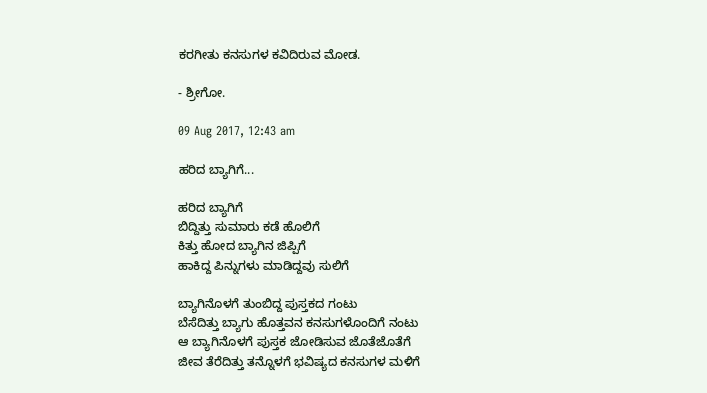ಕರಗೀತು ಕನಸುಗಳ ಕವಿದಿರುವ ಮೋಡ.

- ಶ್ರೀಗೋ.

09 Aug 2017, 12:43 am

ಹರಿದ ಬ್ಯಾಗಿಗೆ...

ಹರಿದ ಬ್ಯಾಗಿಗೆ
ಬಿದ್ದಿತ್ತು ಸುಮಾರು ಕಡೆ ಹೊಲಿಗೆ
ಕಿತ್ತು ಹೋದ ಬ್ಯಾಗಿನ ಜಿಪ್ಪಿಗೆ
ಹಾಕಿದ್ದ ಪಿನ್ನುಗಳು ಮಾಡಿದ್ದವು ಸುಲಿಗೆ

ಬ್ಯಾಗಿನೊಳಗೆ ತುಂಬಿದ್ದ ಪುಸ್ತಕದ ಗಂಟು
ಬೆಸೆದಿತ್ತು ಬ್ಯಾಗು ಹೊತ್ತವನ ಕನಸುಗಳೊಂದಿಗೆ ನಂಟು
ಆ ಬ್ಯಾಗಿನೊಳಗೆ ಪುಸ್ತಕ ಜೋಡಿಸುವ ಜೊತೆಜೊತೆಗೆ
ಜೀವ ತೆರೆದಿತ್ತು ತನ್ನೊಳಗೆ ಭವಿಷ್ಯದ ಕನಸುಗಳ‌ ಮಳಿಗೆ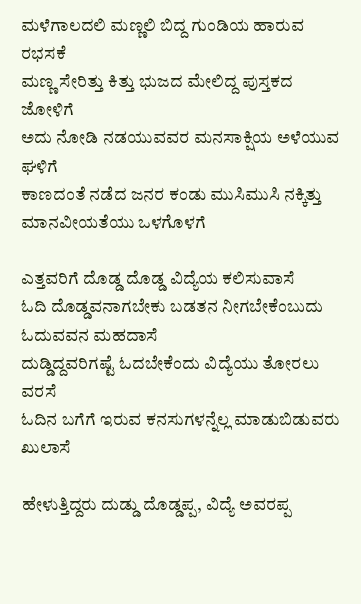ಮಳೆಗಾಲದಲಿ‌ ಮಣ್ಣಲಿ ಬಿದ್ದ ಗುಂಡಿಯ ಹಾರುವ ರಭಸಕೆ
ಮಣ್ಣ ಸೇರಿತ್ತು ಕಿತ್ತು ಭುಜದ ಮೇಲಿದ್ದ ಪುಸ್ತಕದ ಜೋಳಿಗೆ
ಅದು ನೋಡಿ ನಡಯುವವರ ಮನಸಾಕ್ಷಿಯ ಅಳೆಯುವ ಘಳಿಗೆ
ಕಾಣದಂತೆ ನಡೆದ ಜನರ ಕಂಡು ಮುಸಿಮುಸಿ ನಕ್ಕಿತ್ತು‌ ಮಾನವೀಯತೆಯು ಒಳಗೊಳಗೆ

ಎತ್ತವರಿಗೆ ದೊಡ್ಡ ದೊಡ್ಡ ವಿದ್ಯೆಯ ಕಲಿಸುವಾಸೆ
ಓದಿ ದೊಡ್ಡವನಾಗಬೇಕು ಬಡತನ ನೀಗಬೇಕೆಂಬುದು ಓದುವವನ ಮಹದಾಸೆ
ದುಡ್ಡಿದ್ದವರಿಗಷ್ಟೆ ಓದಬೇಕೆಂದು‌ ವಿದ್ಯೆಯು ತೋರಲು ವರಸೆ
ಓದಿನ ಬಗೆಗೆ ಇರುವ ಕನಸುಗಳನ್ನೆಲ್ಲ ಮಾಡುಬಿಡುವರು ಖುಲಾಸೆ

ಹೇಳುತ್ತಿದ್ದರು ದುಡ್ಡು ದೊಡ್ಡಪ್ಪ, ವಿದ್ಯೆ ಅವರಪ್ಪ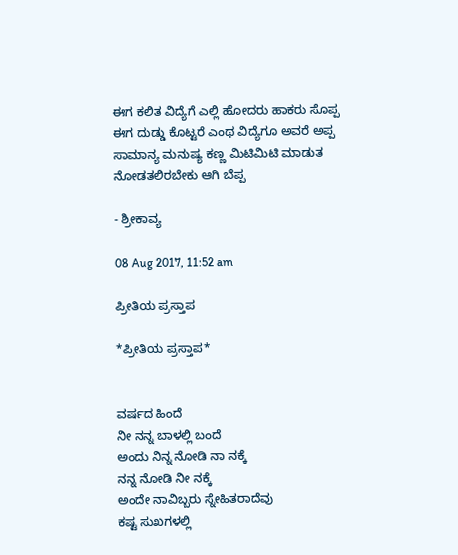ಈಗ ಕಲಿತ ವಿದ್ಯೆಗೆ ಎಲ್ಲಿ‌ ಹೋದರು ಹಾಕರು ಸೊಪ್ಪ
ಈಗ ದುಡ್ಡು ಕೊಟ್ಟರೆ ಎಂಥ ವಿದ್ಯೆಗೂ ಅವರೆ ಅಪ್ಪ
ಸಾಮಾನ್ಯ ‌ಮನುಷ್ಯ ಕಣ್ಣ ಮಿಟಿಮಿಟಿ ಮಾಡುತ ನೋಡತಲಿರಬೇಕು ಆಗಿ ಬೆಪ್ಪ

- ಶ್ರೀಕಾವ್ಯ

08 Aug 2017, 11:52 am

ಪ್ರೀತಿಯ ಪ್ರಸ್ತಾಪ

*ಪ್ರೀತಿಯ ಪ್ರಸ್ತಾಪ*


ವರ್ಷದ ಹಿಂದೆ
ನೀ ನನ್ನ ಬಾಳಲ್ಲಿ ಬಂದೆ
ಅಂದು ನಿನ್ನ ನೋಡಿ ನಾ ನಕ್ಕೆ
ನನ್ನ ನೋಡಿ ನೀ ನಕ್ಕೆ
ಅಂದೇ ನಾವಿಬ್ಬರು ಸ್ನೇಹಿತರಾದೆವು
ಕಷ್ಟ ಸುಖಗಳಲ್ಲಿ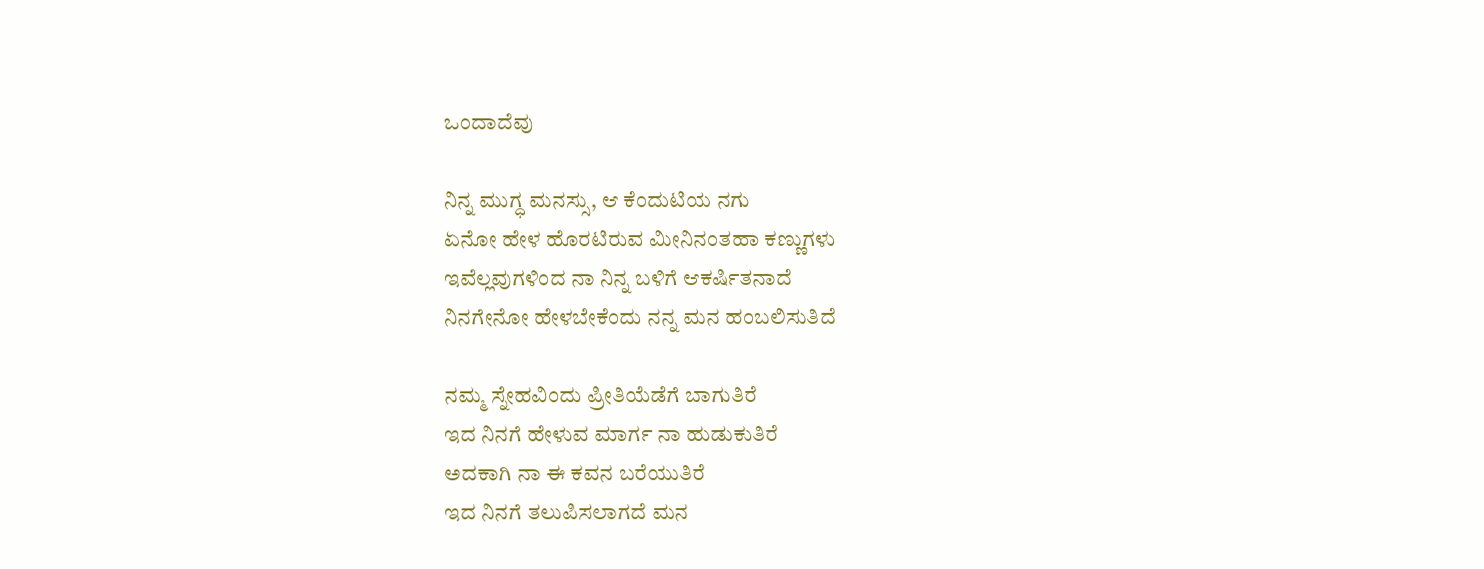ಒಂದಾದೆವು

ನಿನ್ನ ಮುಗ್ಧ ಮನಸ್ಸು, ಆ ಕೆಂದುಟಿಯ ನಗು
ಏನೋ ಹೇಳ ಹೊರಟಿರುವ ಮೀನಿನಂತಹಾ ಕಣ್ಣುಗಳು
ಇವೆಲ್ಲವುಗಳಿಂದ ನಾ ನಿನ್ನ ಬಳಿಗೆ ಆಕರ್ಷಿತನಾದೆ
ನಿನಗೇನೋ ಹೇಳಬೇಕೆಂದು ನನ್ನ ಮನ ಹಂಬಲಿಸುತಿದೆ

ನಮ್ಮ ಸ್ನೇಹವಿಂದು ಪ್ರೀತಿಯೆಡೆಗೆ ಬಾಗುತಿರೆ
ಇದ ನಿನಗೆ ಹೇಳುವ ಮಾರ್ಗ ನಾ ಹುಡುಕುತಿರೆ
ಅದಕಾಗಿ ನಾ ಈ ಕವನ ಬರೆಯುತಿರೆ
ಇದ ನಿನಗೆ ತಲುಪಿಸಲಾಗದೆ ಮನ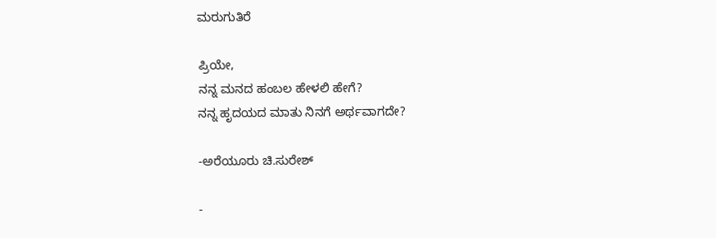ಮರುಗುತಿರೆ

ಪ್ರಿಯೇ,
ನನ್ನ ಮನದ ಹಂಬಲ ಹೇಳಲಿ ಹೇಗೆ?
ನನ್ನ ಹೃದಯದ ಮಾತು ನಿನಗೆ ಅರ್ಥವಾಗದೇ?

-ಅರೆಯೂರು ಚಿ.ಸುರೇಶ್

-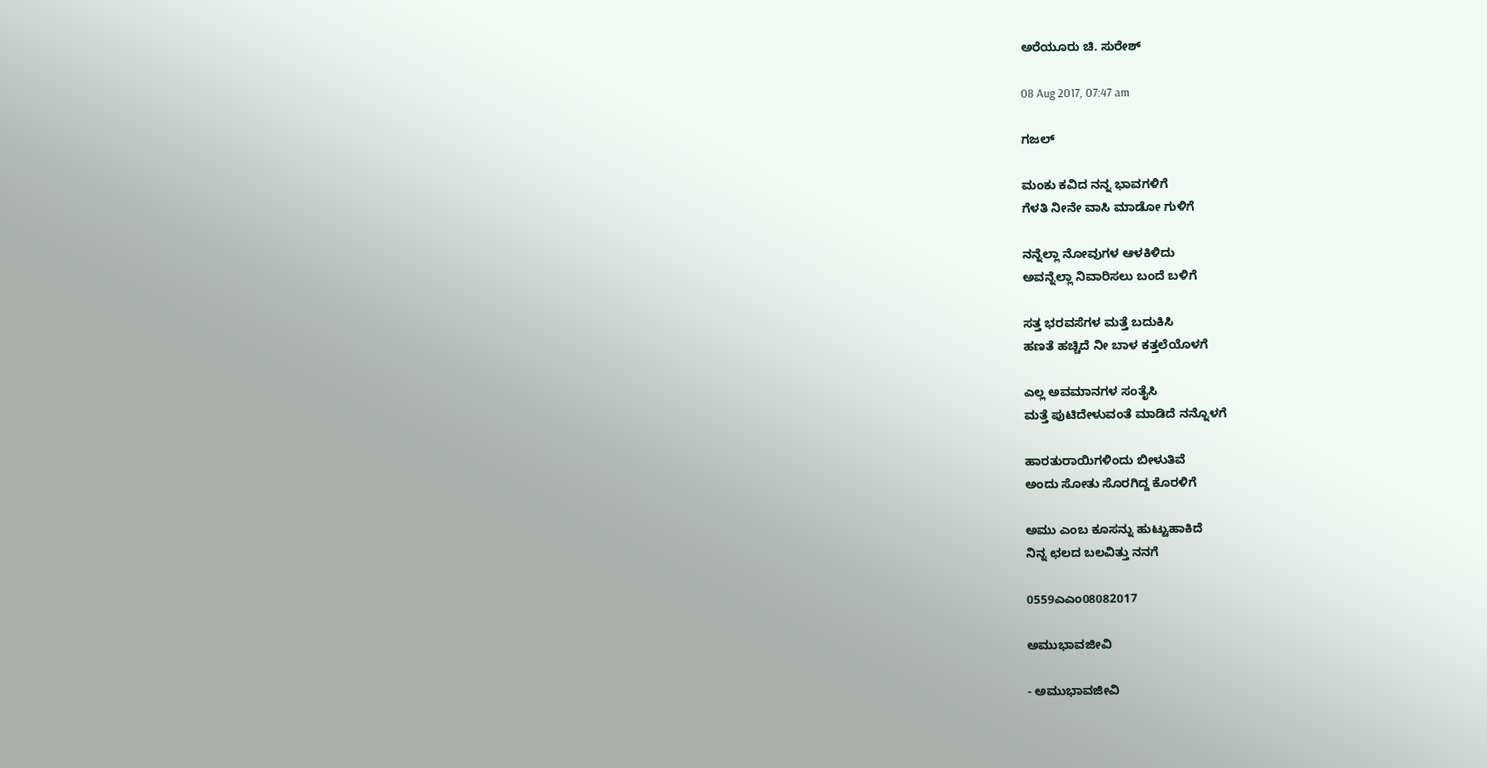ಅರೆಯೂರು ಚಿ. ಸುರೇಶ್

08 Aug 2017, 07:47 am

ಗಜಲ್

ಮಂಕು ಕವಿದ ನನ್ನ ಭಾವಗಳಿಗೆ
ಗೆಳತಿ ನೀನೇ ವಾಸಿ ಮಾಡೋ ಗುಳಿಗೆ

ನನ್ನೆಲ್ಲಾ ನೋವುಗಳ ಆಳಕಿಳಿದು
ಅವನ್ನೆಲ್ಲಾ ನಿವಾರಿಸಲು ಬಂದೆ ಬಳಿಗೆ

ಸತ್ತ ಭರವಸೆಗಳ ಮತ್ತೆ ಬದುಕಿಸಿ
ಹಣತೆ ಹಚ್ಚಿದೆ ನೀ ಬಾಳ ಕತ್ತಲೆಯೊಳಗೆ

ಎಲ್ಲ ಅವಮಾನಗಳ ಸಂತೈಸಿ
ಮತ್ತೆ ಪುಟಿದೇಳುವಂತೆ ಮಾಡಿದೆ ನನ್ನೊಳಗೆ

ಹಾರತುರಾಯಿಗಳಿಂದು ಬೀಳುತಿವೆ
ಅಂದು ಸೋತು ಸೊರಗಿದ್ದ ಕೊರಳಿಗೆ

ಅಮು ಎಂಬ ಕೂಸನ್ನು ಹುಟ್ಟುಹಾಕಿದೆ
ನಿನ್ನ ಛಲದ ಬಲವಿತ್ತು ನನಗೆ

0559ಎಎಂ08082017

ಅಮುಭಾವಜೀವಿ

- ಅಮುಭಾವಜೀವಿ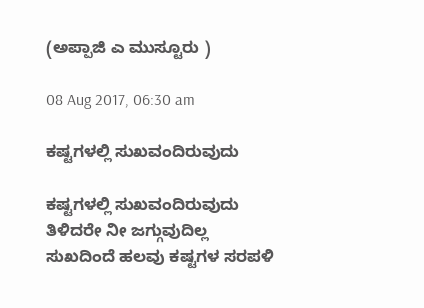(ಅಪ್ಪಾಜಿ ಎ ಮುಸ್ಟೂರು )

08 Aug 2017, 06:30 am

ಕಷ್ಟಗಳಲ್ಲಿ ಸುಖ‌ವಂದಿರುವುದು

ಕಷ್ಟಗಳಲ್ಲಿ ಸುಖ‌ವಂದಿರುವುದು
ತಿಳಿದರೇ ನೀ ಜಗ್ಗುವುದಿಲ್ಲ
ಸುಖದಿಂದೆ ಹಲವು ಕಷ್ಟಗಳ ಸರಪಳಿ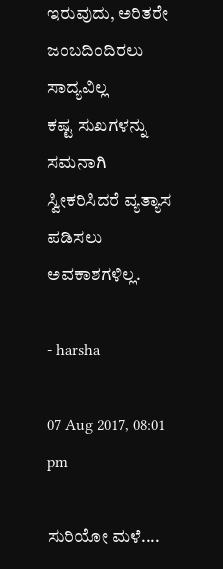ಇರುವುದು, ಅರಿತರೇ ಜಂಬದಿಂದಿರಲು ಸಾದ್ಯವಿಲ್ಲ
ಕಷ್ಟ ಸುಖಗಳನ್ನು ಸಮನಾಗಿ ಸ್ವೀಕರಿಸಿದರೆ ವ್ಯತ್ಯಾಸ ಪಡಿಸಲು ಅವಕಾಶಗಳಿಲ್ಲ.

- harsha

07 Aug 2017, 08:01 pm

ಸುರಿಯೋ ಮಳೆ....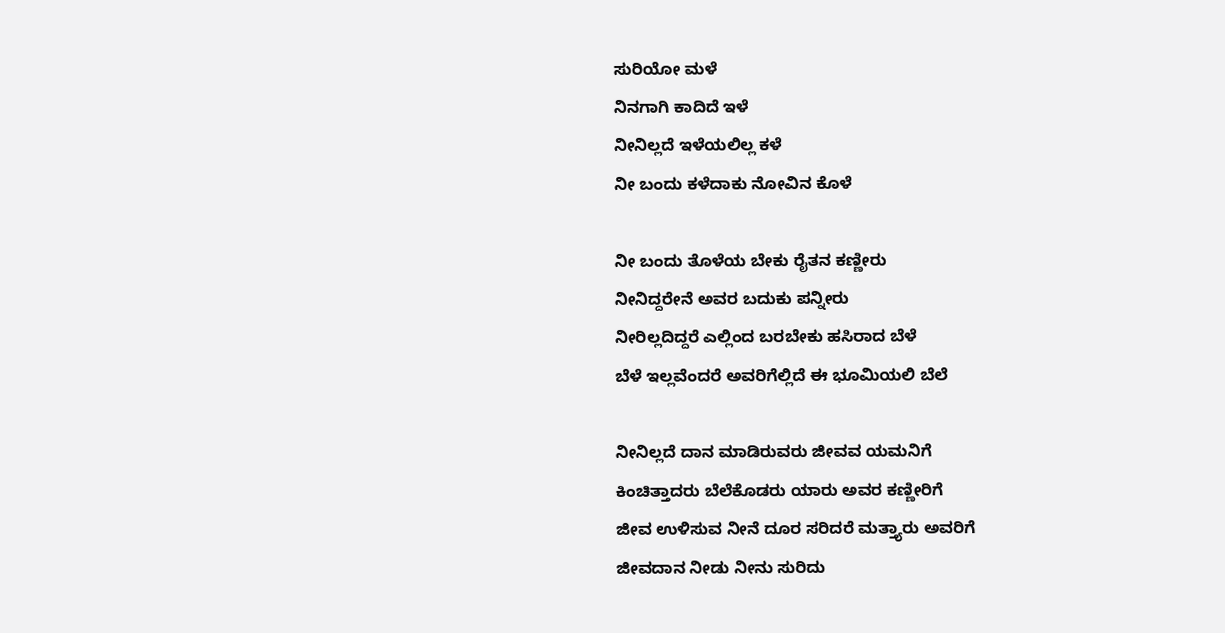ಸುರಿಯೋ ಮಳೆ
ನಿನಗಾಗಿ ಕಾದಿದೆ ಇಳೆ
ನೀನಿಲ್ಲದೆ ಇಳೆಯಲಿಲ್ಲ ಕಳೆ
ನೀ ಬಂದು ಕಳೆದಾಕು ನೋವಿನ ಕೊಳೆ

ನೀ‌ ಬಂದು ತೊಳೆಯ ಬೇಕು ರೈತನ‌ ಕಣ್ಣೀರು
ನೀನಿದ್ದರೇನೆ ಅವರ ಬದುಕು ಪನ್ನೀರು
ನೀರಿಲ್ಲದಿದ್ದರೆ ಎಲ್ಲಿಂದ ಬರಬೇಕು ಹಸಿರಾದ ಬೆಳೆ
ಬೆಳೆ‌‌ ಇಲ್ಲವೆಂದರೆ ‌ಅವರಿಗೆಲ್ಲಿದೆ ಈ ಭೂಮಿಯಲಿ ಬೆಲೆ

ನೀನಿಲ್ಲದೆ ದಾನ ಮಾಡಿರುವರು ಜೀವವ ಯಮನಿಗೆ
ಕಿಂಚಿತ್ತಾದರು ಬೆಲೆಕೊಡರು ಯಾರು ಅವರ ಕಣ್ಣೀರಿಗೆ
ಜೀವ ಉಳಿಸುವ ನೀನೆ ದೂರ ಸರಿದರೆ ಮತ್ತ್ಯಾರು ಅವರಿಗೆ
ಜೀವದಾನ ನೀಡು ನೀನು ಸುರಿದು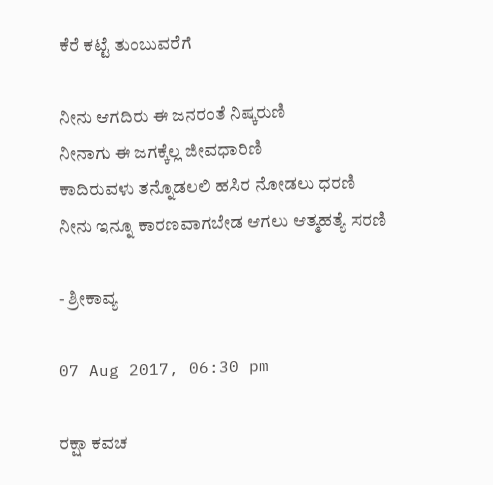ಕೆರೆ ಕಟ್ಟೆ ತುಂಬುವರೆಗೆ

ನೀನು ಆಗದಿರು ಈ ಜನರಂತೆ ನಿಷ್ಕರುಣಿ‌
ನೀನಾಗು ಈ ಜಗಕ್ಕೆಲ್ಲ ಜೀವಧಾರಿಣಿ
ಕಾದಿರುವಳು ತನ್ನೊಡಲಲಿ ಹಸಿರ ನೋಡಲು ಧರಣಿ
ನೀನು ಇನ್ನೂ ಕಾರಣವಾಗಬೇಡ ಆಗಲು ಆತ್ಮಹತ್ಯೆ ‌ಸರಣಿ

- ಶ್ರೀಕಾವ್ಯ

07 Aug 2017, 06:30 pm

ರಕ್ಷಾ ಕವಚ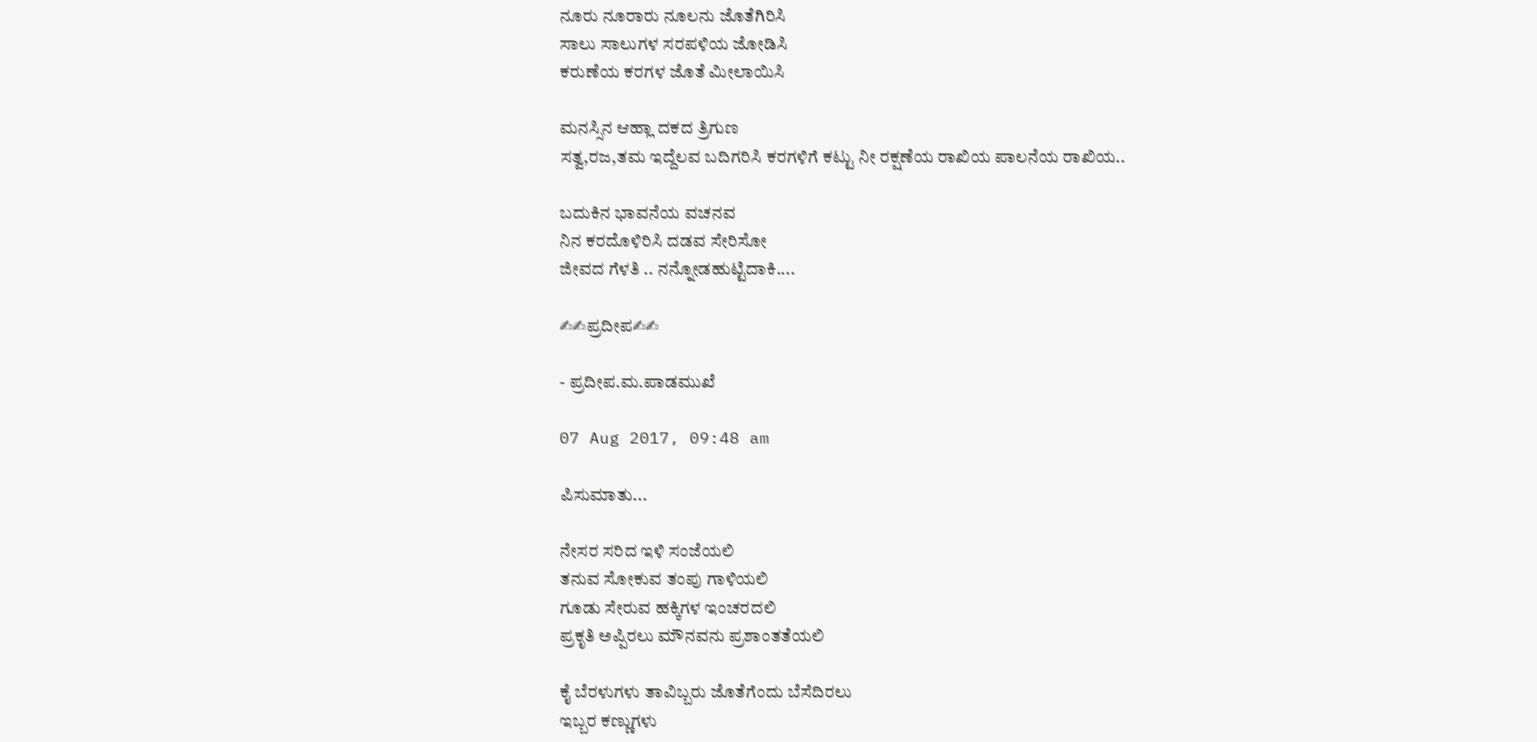ನೂರು ನೂರಾರು ನೂಲನು ಜೊತೆಗಿರಿಸಿ
ಸಾಲು ಸಾಲುಗಳ ಸರಪಳಿಯ ಜೋಡಿಸಿ
ಕರುಣೆಯ ಕರಗಳ ಜೊತೆ ಮೀಲಾಯಿಸಿ

ಮನಸ್ಸಿನ ಆಹ್ಲಾ ದಕದ ತ್ರಿಗುಣ
ಸತ್ವ,ರಜ,ತಮ ಇದ್ದೆಲವ ಬದಿಗರಿಸಿ ಕರಗಳಿಗೆ ಕಟ್ಟು ನೀ ರಕ್ಷಣೆಯ ರಾಖಿಯ ಪಾಲನೆಯ ರಾಖಿಯ..

ಬದುಕಿನ ಭಾವನೆಯ ವಚನವ
ನಿನ ಕರದೊಳಿರಿಸಿ ದಡವ ಸೇರಿಸೋ
ಜೀವದ ಗೆಳತಿ .. ನನ್ನೋಡಹುಟ್ಟಿದಾಕಿ....

✍✍ಪ್ರದೀಪ✍✍

- ಪ್ರದೀಪ.ಮ.ಪಾಡಮುಖೆ

07 Aug 2017, 09:48 am

ಪಿಸುಮಾತು...

ನೇಸರ ಸರಿದ‌‌ ಇಳಿ‌ ಸಂಜೆಯಲಿ
ತನುವ ಸೋಕುವ ತಂಪು ಗಾಳಿಯಲಿ
ಗೂಡು ಸೇರುವ ಹಕ್ಕಿಗಳ ಇಂಚರದಲಿ
ಪ್ರಕೃತಿ ಅಪ್ಪಿರಲು ಮೌನವನು ಪ್ರಶಾಂತತೆಯಲಿ‌

ಕೈ ಬೆರಳುಗಳು ತಾವಿಬ್ಬರು ಜೊತೆಗೆಂದು ಬೆಸೆದಿರಲು
ಇಬ್ಬರ ಕಣ್ಣುಗಳು‌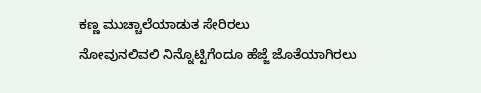ಕಣ್ಣ ಮುಚ್ಚಾಲೆಯಾಡುತ ಸೇರಿರಲು
ನೋವುನಲಿವಲಿ ನಿನ್ನೊಟ್ಟಿಗೆಂದೂ‌ ಹೆಜ್ಜೆ ಜೊತೆಯಾಗಿರಲು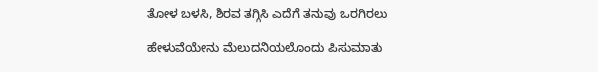ತೋಳ ಬಳಸಿ, ಶಿರವ ತಗ್ಗಿಸಿ‌ ಎದೆಗೆ ತನುವು‌ ಒರಗಿರಲು

ಹೇಳುವೆಯೇನು ಮೆಲುದನಿಯಲೊಂದು‌ ಪಿಸುಮಾತು‌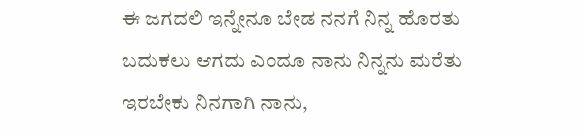ಈ ಜಗದಲಿ‌ ಇನ್ನೇನೂ ಬೇಡ ನನಗೆ ನಿನ್ನ‌ ಹೊರತು
ಬದುಕಲು ಆಗದು ಎಂದೂ ನಾನು ನಿನ್ನನು ಮರೆತು
ಇರಬೇಕು ನಿನಗಾಗಿ ನಾನು,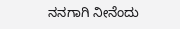ನನಗಾಗಿ ನೀನೆಂದು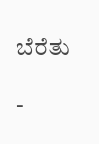ಬೆರೆತು

-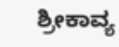ಶ್ರೀಕಾವ್ಯ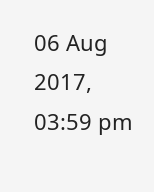06 Aug 2017, 03:59 pm